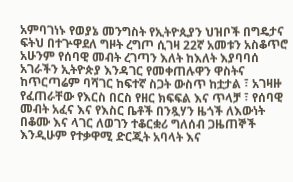አምባገነኑ የወያኔ መንግስት የኢትዮጲያን ህዝቦች በግዴታና ፍትህ በተጕዋደለ ግዞት ረግጦ ሲገዛ 22ኛ አመቱን አስቆጥሮ አሁንም የሰባዊ መብት ረገጣን እለት ከእለት እያባባሰ አገራችን ኢትዮጵያ እንዳገር የመቀጠሉዋን ዋስትና ከጥርጣሬም ባሻገር ከፍተኛ ስጋት ውስጥ ከቷታል ፣ አገዛዙ የፈጠራቸው የእርስ በርስ የዘር ክፍፍል እና ጥላቻ ፣ የሰባዊ መብት አፈና እና የእስር ቤቶች በንጿሃን ዜጎች ለእውነት በቆሙ እና ላገር ለወገን ተቆርቋሪ ግለሰብ ጋዜጠኞች እንዲሁም የተቃዋሚ ድርጂት አባላት እና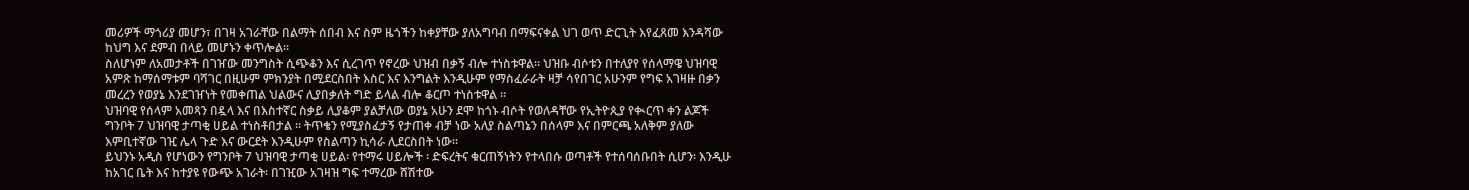መሪዎች ማጎሪያ መሆን፣ በገዛ አገራቸው በልማት ሰበብ እና ስም ዜጎችን ከቀያቸው ያለአግባብ በማፍናቀል ህገ ወጥ ድርጊት እየፈጸመ እንዳሻው ከህግ እና ደምብ በላይ መሆኑን ቀጥሎል።
ስለሆነም ለአመታቶች በገዠው መንግስት ሲጭቆን እና ሲረገጥ የኖረው ህዝብ በቃኝ ብሎ ተነስቱዋል። ህዝቡ ብሶቱን በተለያየ የሰላማዌ ህዝባዊ አምጽ ከማሰማቱም ባሻገር በዚሁም ምክንያት በሚደርስበት እስር እና እንግልት እንዲሁም የማስፈራራት ዛቻ ሳየበገር አሁንም የግፍ አገዛዙ በቃን መረረን የወያኔ እንደገዠነት የመቀጠል ህልውና ሊያበቃለት ግድ ይላል ብሎ ቆርጦ ተነስቱዋል ።
ህዝባዊ የሰላም አመጻን በዷላ እና በእስተኛር ስቃይ ሊያቆም ያልቻለው ወያኔ አሁን ደሞ ከጎኑ ብሶት የወለዳቸው የኢትዮጲያ የቊርጥ ቀን ልጆች ግንቦት 7 ህዝባዊ ታጣቂ ሀይል ተነስቶበታል ። ትጥቄን የሚያስፈታኝ የታጠቀ ብቻ ነው አለያ ስልጣኔን በሰላም እና በምርጫ አለቅም ያለው እምቢተኛው ገዢ ሌላ ጉድ እና ውርደት እንዲሁም የስልጣን ኪሳራ ሊደርስበት ነው።
ይህንኑ አዲስ የሆነውን የግንቦት 7 ህዝባዊ ታጣቂ ሀይል፡ የተማሩ ሀይሎች ፡ ድፍረትና ቁርጠኝነትን የተላበሱ ወጣቶች የተሰባሰቡበት ሲሆን፡ እንዲሁ ከአገር ቤት እና ከተያዩ የውጭ አገራት፡ በገዢው አገዛዝ ግፍ ተማረው ሸሽተው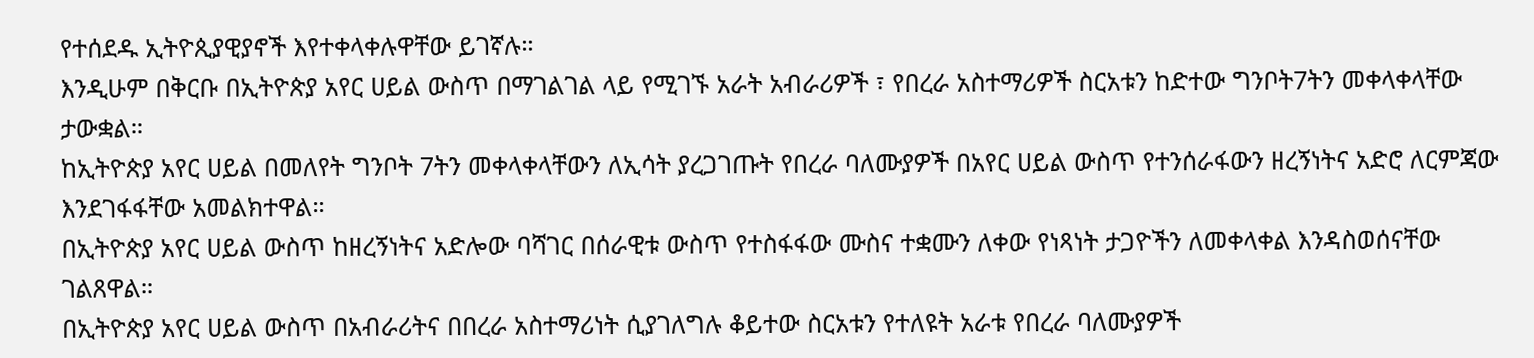የተሰደዱ ኢትዮጲያዊያኖች እየተቀላቀሉዋቸው ይገኛሉ።
እንዲሁም በቅርቡ በኢትዮጵያ አየር ሀይል ውስጥ በማገልገል ላይ የሚገኙ አራት አብራሪዎች ፣ የበረራ አስተማሪዎች ስርአቱን ከድተው ግንቦት7ትን መቀላቀላቸው ታውቋል።
ከኢትዮጵያ አየር ሀይል በመለየት ግንቦት 7ትን መቀላቀላቸውን ለኢሳት ያረጋገጡት የበረራ ባለሙያዎች በአየር ሀይል ውስጥ የተንሰራፋውን ዘረኝነትና አድሮ ለርምጃው እንደገፋፋቸው አመልክተዋል።
በኢትዮጵያ አየር ሀይል ውስጥ ከዘረኝነትና አድሎው ባሻገር በሰራዊቱ ውስጥ የተስፋፋው ሙስና ተቋሙን ለቀው የነጻነት ታጋዮችን ለመቀላቀል እንዳስወሰናቸው ገልጸዋል።
በኢትዮጵያ አየር ሀይል ውስጥ በአብራሪትና በበረራ አስተማሪነት ሲያገለግሉ ቆይተው ስርአቱን የተለዩት አራቱ የበረራ ባለሙያዎች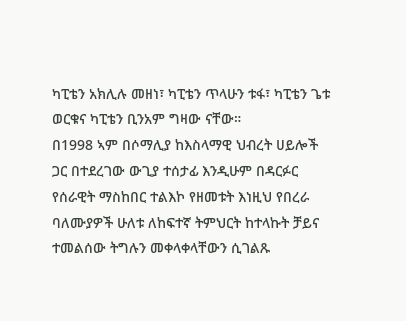ካፒቴን አክሊሉ መዘነ፣ ካፒቴን ጥላሁን ቱፋ፣ ካፒቴን ጌቱ ወርቁና ካፒቴን ቢንአም ግዛው ናቸው።
በ1998 ኣም በሶማሊያ ከእስላማዊ ህብረት ሀይሎች ጋር በተደረገው ውጊያ ተሰታፊ እንዲሁም በዳርፉር የሰራዊት ማስከበር ተልእኮ የዘመቱት እነዚህ የበረራ ባለሙያዎች ሁለቱ ለከፍተኛ ትምህርት ከተላኩት ቻይና ተመልሰው ትግሉን መቀላቀላቸውን ሲገልጹ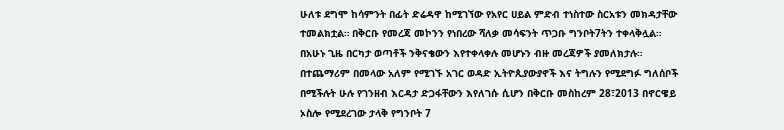ሁለቱ ደግሞ ከሳምንት በፊት ድሬዳዋ ከሚገኘው የአየር ሀይል ምድብ ተነስተው ስርአቱን መክዳታቸው ተመልክቷል። በቅርቡ የመረጃ መኮንን የነበረው ሻለቃ መሳፍንት ጥጋቡ ግንቦት7ትን ተቀላቅሏል።
በአሁኑ ጊዜ በርካታ ወጣቶች ንቅናቄውን እየተቀላቀሉ መሆኑን ብዙ መረጃዎች ያመለክታሉ።
በተጨማሪም በመላው አለም የሚገኙ አገር ወዳድ ኢትዮጲያውያኖች እና ትግሉን የሚደግፉ ግለሰቦች በሚችሉት ሁሉ የገንዘብ እርዳታ ድጋፋቸውን እየለገሱ ሲሆን በቅርቡ መስከረም 28፣2013 በኖርዌይ ኦስሎ የሚደረገው ታላቅ የግንቦት 7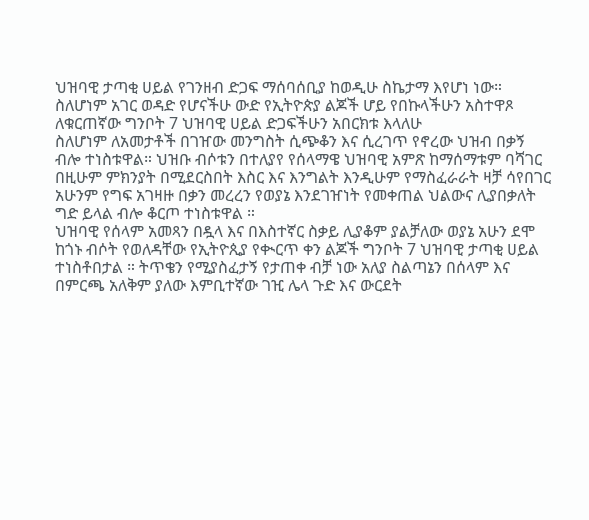ህዝባዊ ታጣቂ ሀይል የገንዘብ ድጋፍ ማሰባሰቢያ ከወዲሁ ስኬታማ እየሆነ ነው።
ስለሆነም አገር ወዳድ የሆናችሁ ውድ የኢትዮጵያ ልጆች ሆይ የበኩላችሁን አስተዋጾ ለቁርጠኛው ግንቦት 7 ህዝባዊ ሀይል ድጋፍችሁን አበርክቱ እላለሁ
ስለሆነም ለአመታቶች በገዠው መንግስት ሲጭቆን እና ሲረገጥ የኖረው ህዝብ በቃኝ ብሎ ተነስቱዋል። ህዝቡ ብሶቱን በተለያየ የሰላማዌ ህዝባዊ አምጽ ከማሰማቱም ባሻገር በዚሁም ምክንያት በሚደርስበት እስር እና እንግልት እንዲሁም የማስፈራራት ዛቻ ሳየበገር አሁንም የግፍ አገዛዙ በቃን መረረን የወያኔ እንደገዠነት የመቀጠል ህልውና ሊያበቃለት ግድ ይላል ብሎ ቆርጦ ተነስቱዋል ።
ህዝባዊ የሰላም አመጻን በዷላ እና በእስተኛር ስቃይ ሊያቆም ያልቻለው ወያኔ አሁን ደሞ ከጎኑ ብሶት የወለዳቸው የኢትዮጲያ የቊርጥ ቀን ልጆች ግንቦት 7 ህዝባዊ ታጣቂ ሀይል ተነስቶበታል ። ትጥቄን የሚያስፈታኝ የታጠቀ ብቻ ነው አለያ ስልጣኔን በሰላም እና በምርጫ አለቅም ያለው እምቢተኛው ገዢ ሌላ ጉድ እና ውርደት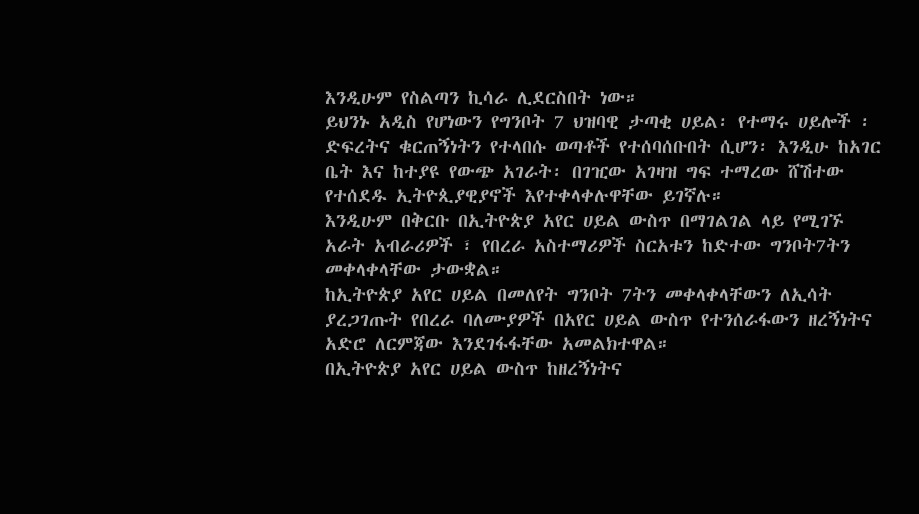እንዲሁም የስልጣን ኪሳራ ሊደርስበት ነው።
ይህንኑ አዲስ የሆነውን የግንቦት 7 ህዝባዊ ታጣቂ ሀይል፡ የተማሩ ሀይሎች ፡ ድፍረትና ቁርጠኝነትን የተላበሱ ወጣቶች የተሰባሰቡበት ሲሆን፡ እንዲሁ ከአገር ቤት እና ከተያዩ የውጭ አገራት፡ በገዢው አገዛዝ ግፍ ተማረው ሸሽተው የተሰደዱ ኢትዮጲያዊያኖች እየተቀላቀሉዋቸው ይገኛሉ።
እንዲሁም በቅርቡ በኢትዮጵያ አየር ሀይል ውስጥ በማገልገል ላይ የሚገኙ አራት አብራሪዎች ፣ የበረራ አስተማሪዎች ስርአቱን ከድተው ግንቦት7ትን መቀላቀላቸው ታውቋል።
ከኢትዮጵያ አየር ሀይል በመለየት ግንቦት 7ትን መቀላቀላቸውን ለኢሳት ያረጋገጡት የበረራ ባለሙያዎች በአየር ሀይል ውስጥ የተንሰራፋውን ዘረኝነትና አድሮ ለርምጃው እንደገፋፋቸው አመልክተዋል።
በኢትዮጵያ አየር ሀይል ውስጥ ከዘረኝነትና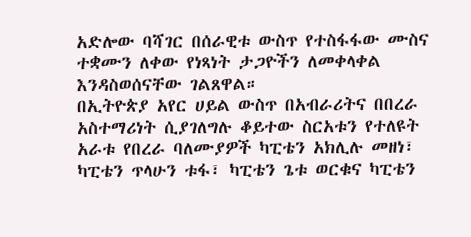አድሎው ባሻገር በሰራዊቱ ውስጥ የተስፋፋው ሙስና ተቋሙን ለቀው የነጻነት ታጋዮችን ለመቀላቀል እንዳስወሰናቸው ገልጸዋል።
በኢትዮጵያ አየር ሀይል ውስጥ በአብራሪትና በበረራ አስተማሪነት ሲያገለግሉ ቆይተው ስርአቱን የተለዩት አራቱ የበረራ ባለሙያዎች ካፒቴን አክሊሉ መዘነ፣ ካፒቴን ጥላሁን ቱፋ፣ ካፒቴን ጌቱ ወርቁና ካፒቴን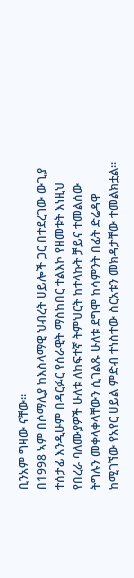ቢንአም ግዛው ናቸው።
በ1998 ኣም በሶማሊያ ከእስላማዊ ህብረት ሀይሎች ጋር በተደረገው ውጊያ ተሰታፊ እንዲሁም በዳርፉር የሰራዊት ማስከበር ተልእኮ የዘመቱት እነዚህ የበረራ ባለሙያዎች ሁለቱ ለከፍተኛ ትምህርት ከተላኩት ቻይና ተመልሰው ትግሉን መቀላቀላቸውን ሲገልጹ ሁለቱ ደግሞ ከሳምንት በፊት ድሬዳዋ ከሚገኘው የአየር ሀይል ምድብ ተነስተው ስርአቱን መክዳታቸው ተመልክቷል።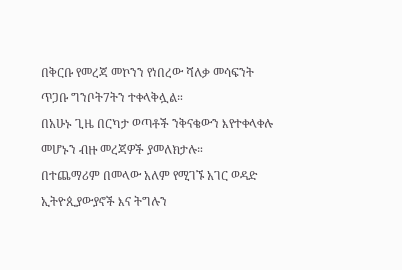በቅርቡ የመረጃ መኮንን የነበረው ሻለቃ መሳፍንት ጥጋቡ ግንቦት7ትን ተቀላቅሏል።
በአሁኑ ጊዜ በርካታ ወጣቶች ንቅናቄውን እየተቀላቀሉ መሆኑን ብዙ መረጃዎች ያመለክታሉ።
በተጨማሪም በመላው አለም የሚገኙ አገር ወዳድ ኢትዮጲያውያኖች እና ትግሉን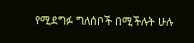የሚደግፉ ግለሰቦች በሚችሉት ሁሉ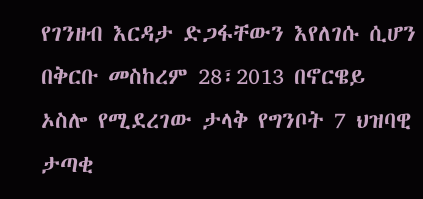የገንዘብ እርዳታ ድጋፋቸውን እየለገሱ ሲሆን በቅርቡ መስከረም 28፣2013 በኖርዌይ ኦስሎ የሚደረገው ታላቅ የግንቦት 7 ህዝባዊ ታጣቂ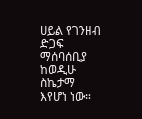ሀይል የገንዘብ ድጋፍ ማሰባሰቢያ ከወዲሁ ስኬታማ እየሆነ ነው።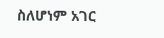ስለሆነም አገር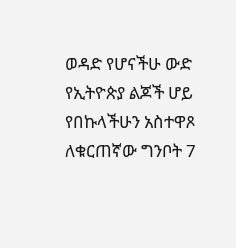ወዳድ የሆናችሁ ውድ የኢትዮጵያ ልጆች ሆይ የበኩላችሁን አስተዋጾ ለቁርጠኛው ግንቦት 7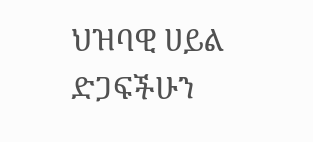ህዝባዊ ሀይል ድጋፍችሁን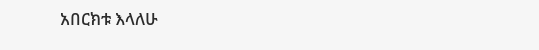አበርክቱ እላለሁ